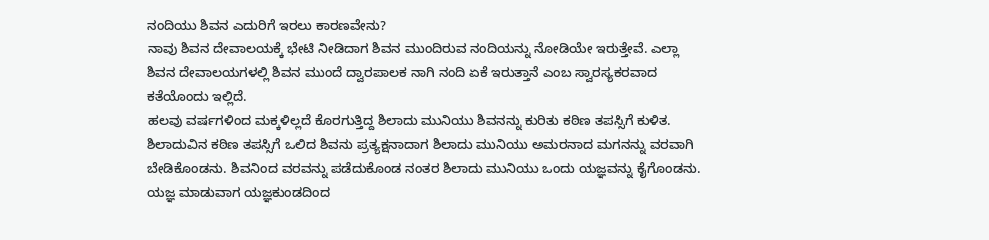ನಂದಿಯು ಶಿವನ ಎದುರಿಗೆ ಇರಲು ಕಾರಣವೇನು?
ನಾವು ಶಿವನ ದೇವಾಲಯಕ್ಕೆ ಭೇಟಿ ನೀಡಿದಾಗ ಶಿವನ ಮುಂದಿರುವ ನಂದಿಯನ್ನು ನೋಡಿಯೇ ಇರುತ್ತೇವೆ. ಎಲ್ಲಾ ಶಿವನ ದೇವಾಲಯಗಳಲ್ಲಿ ಶಿವನ ಮುಂದೆ ದ್ವಾರಪಾಲಕ ನಾಗಿ ನಂದಿ ಏಕೆ ಇರುತ್ತಾನೆ ಎಂಬ ಸ್ವಾರಸ್ಯಕರವಾದ ಕತೆಯೊಂದು ಇಲ್ಲಿದೆ.
ಹಲವು ವರ್ಷಗಳಿಂದ ಮಕ್ಕಳಿಲ್ಲದೆ ಕೊರಗುತ್ತಿದ್ದ ಶಿಲಾದು ಮುನಿಯು ಶಿವನನ್ನು ಕುರಿತು ಕಠಿಣ ತಪಸ್ಸಿಗೆ ಕುಳಿತ. ಶಿಲಾದುವಿನ ಕಠಿಣ ತಪಸ್ಸಿಗೆ ಒಲಿದ ಶಿವನು ಪ್ರತ್ಯಕ್ಷನಾದಾಗ ಶಿಲಾದು ಮುನಿಯು ಅಮರನಾದ ಮಗನನ್ನು ವರವಾಗಿ ಬೇಡಿಕೊಂಡನು. ಶಿವನಿಂದ ವರವನ್ನು ಪಡೆದುಕೊಂಡ ನಂತರ ಶಿಲಾದು ಮುನಿಯು ಒಂದು ಯಜ್ಞವನ್ನು ಕೈಗೊಂಡನು. ಯಜ್ಞ ಮಾಡುವಾಗ ಯಜ್ಞಕುಂಡದಿಂದ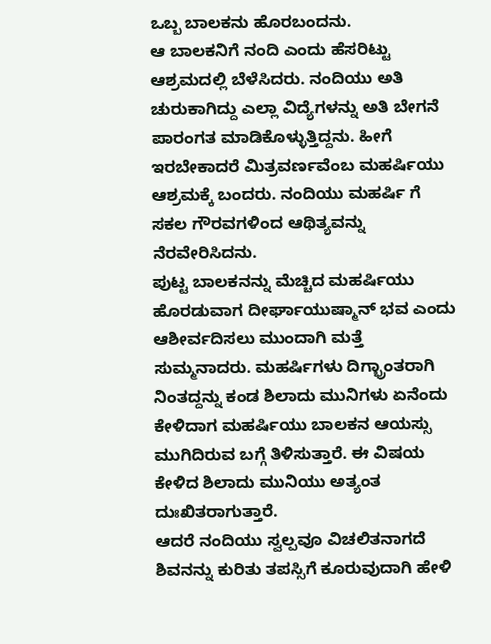ಒಬ್ಬ ಬಾಲಕನು ಹೊರಬಂದನು.
ಆ ಬಾಲಕನಿಗೆ ನಂದಿ ಎಂದು ಹೆಸರಿಟ್ಟು ಆಶ್ರಮದಲ್ಲಿ ಬೆಳೆಸಿದರು. ನಂದಿಯು ಅತಿ ಚುರುಕಾಗಿದ್ದು ಎಲ್ಲಾ ವಿದ್ಯೆಗಳನ್ನು ಅತಿ ಬೇಗನೆ ಪಾರಂಗತ ಮಾಡಿಕೊಳ್ಳುತ್ತಿದ್ದನು. ಹೀಗೆ ಇರಬೇಕಾದರೆ ಮಿತ್ರವರ್ಣವೆಂಬ ಮಹರ್ಷಿಯು ಆಶ್ರಮಕ್ಕೆ ಬಂದರು. ನಂದಿಯು ಮಹರ್ಷಿ ಗೆ ಸಕಲ ಗೌರವಗಳಿಂದ ಆಥಿತ್ಯವನ್ನು ನೆರವೇರಿಸಿದನು.
ಪುಟ್ಟ ಬಾಲಕನನ್ನು ಮೆಚ್ಚಿದ ಮಹರ್ಷಿಯು ಹೊರಡುವಾಗ ದೀರ್ಘಾಯುಷ್ಮಾನ್ ಭವ ಎಂದು ಆಶೀರ್ವದಿಸಲು ಮುಂದಾಗಿ ಮತ್ತೆ ಸುಮ್ಮನಾದರು. ಮಹರ್ಷಿಗಳು ದಿಗ್ಭ್ರಾಂತರಾಗಿ ನಿಂತದ್ದನ್ನು ಕಂಡ ಶಿಲಾದು ಮುನಿಗಳು ಏನೆಂದು ಕೇಳಿದಾಗ ಮಹರ್ಷಿಯು ಬಾಲಕನ ಆಯಸ್ಸು ಮುಗಿದಿರುವ ಬಗ್ಗೆ ತಿಳಿಸುತ್ತಾರೆ. ಈ ವಿಷಯ ಕೇಳಿದ ಶಿಲಾದು ಮುನಿಯು ಅತ್ಯಂತ ದುಃಖಿತರಾಗುತ್ತಾರೆ.
ಆದರೆ ನಂದಿಯು ಸ್ವಲ್ಪವೂ ವಿಚಲಿತನಾಗದೆ ಶಿವನನ್ನು ಕುರಿತು ತಪಸ್ಸಿಗೆ ಕೂರುವುದಾಗಿ ಹೇಳಿ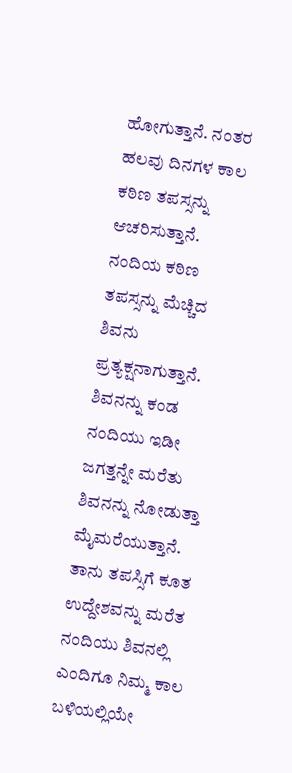ಹೋಗುತ್ತಾನೆ. ನಂತರ ಹಲವು ದಿನಗಳ ಕಾಲ ಕಠಿಣ ತಪಸ್ಸನ್ನು ಆಚರಿಸುತ್ತಾನೆ. ನಂದಿಯ ಕಠಿಣ ತಪಸ್ಸನ್ನು ಮೆಚ್ಚಿದ ಶಿವನು ಪ್ರತ್ಯಕ್ಷನಾಗುತ್ತಾನೆ. ಶಿವನನ್ನು ಕಂಡ ನಂದಿಯು ಇಡೀ ಜಗತ್ತನ್ನೇ ಮರೆತು ಶಿವನನ್ನು ನೋಡುತ್ತಾ ಮೈಮರೆಯುತ್ತಾನೆ.
ತಾನು ತಪಸ್ಸಿಗೆ ಕೂತ ಉದ್ದೇಶವನ್ನು ಮರೆತ ನಂದಿಯು ಶಿವನಲ್ಲಿ ಎಂದಿಗೂ ನಿಮ್ಮ ಕಾಲ ಬಳಿಯಲ್ಲಿಯೇ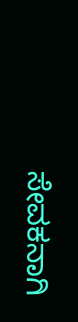ಸೇವಕನಾಗಿ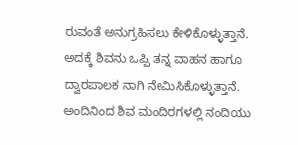ರುವಂತೆ ಅನುಗ್ರಹಿಸಲು ಕೇಳಿಕೊಳ್ಳುತ್ತಾನೆ. ಅದಕ್ಕೆ ಶಿವನು ಒಪ್ಪಿ ತನ್ನ ವಾಹನ ಹಾಗೂ ದ್ವಾರಪಾಲಕ ನಾಗಿ ನೇಮಿಸಿಕೊಳ್ಳುತ್ತಾನೆ. ಅಂದಿನಿಂದ ಶಿವ ಮಂದಿರಗಳಲ್ಲಿ ನಂದಿಯು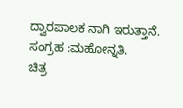ದ್ವಾರಪಾಲಕ ನಾಗಿ ಇರುತ್ತಾನೆ.
ಸಂಗ್ರಹ :ಮಹೋನ್ನತಿ.
ಚಿತ್ರ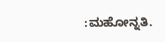:ಮಹೋನ್ನತಿ.